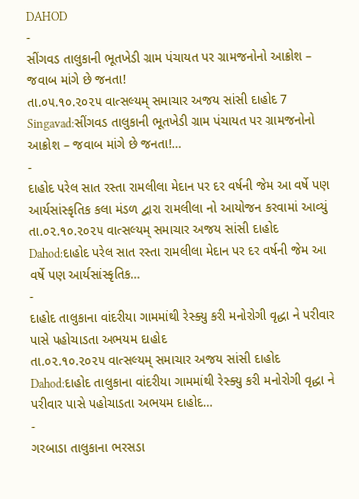DAHOD
-
સીંગવડ તાલુકાની ભૂતખેડી ગ્રામ પંચાયત પર ગ્રામજનોનો આક્રોશ – જવાબ માંગે છે જનતા!
તા.૦૫.૧૦.૨૦૨૫ વાત્સલ્યમ્ સમાચાર અજય સાંસી દાહોદ 7 Singavad:સીંગવડ તાલુકાની ભૂતખેડી ગ્રામ પંચાયત પર ગ્રામજનોનો આક્રોશ – જવાબ માંગે છે જનતા!…
-
દાહોદ પરેલ સાત રસ્તા રામલીલા મેદાન પર દર વર્ષની જેમ આ વર્ષે પણ આર્યસાંસ્કૃતિક કલા મંડળ દ્વારા રામલીલા નો આયોજન કરવામાં આવ્યું
તા.૦૨.૧૦.૨૦૨૫ વાત્સલ્યમ્ સમાચાર અજય સાંસી દાહોદ Dahod:દાહોદ પરેલ સાત રસ્તા રામલીલા મેદાન પર દર વર્ષની જેમ આ વર્ષે પણ આર્યસાંસ્કૃતિક…
-
દાહોદ તાલુકાના વાંદરીયા ગામમાંથી રેસ્ક્યુ કરી મનોરોગી વૃદ્ધા ને પરીવાર પાસે પહોચાડતા અભયમ દાહોદ
તા.૦૨.૧૦.૨૦૨૫ વાત્સલ્યમ્ સમાચાર અજય સાંસી દાહોદ Dahod:દાહોદ તાલુકાના વાંદરીયા ગામમાંથી રેસ્ક્યુ કરી મનોરોગી વૃદ્ધા ને પરીવાર પાસે પહોચાડતા અભયમ દાહોદ…
-
ગરબાડા તાલુકાના ભરસડા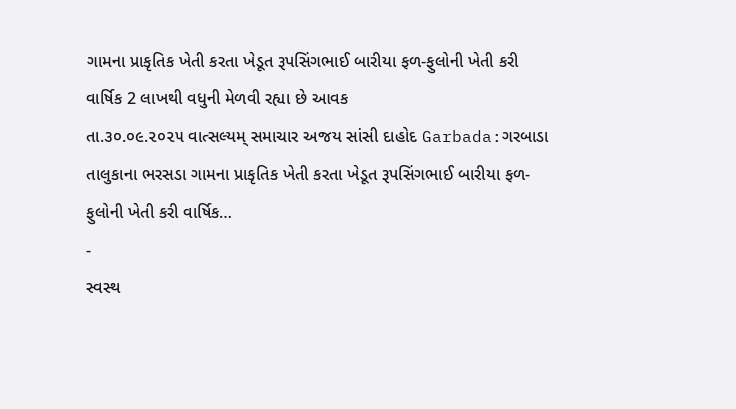ગામના પ્રાકૃતિક ખેતી કરતા ખેડૂત રૂપસિંગભાઈ બારીયા ફળ-ફુલોની ખેતી કરી વાર્ષિક 2 લાખથી વધુની મેળવી રહ્યા છે આવક
તા.૩૦.૦૯.૨૦૨૫ વાત્સલ્યમ્ સમાચાર અજય સાંસી દાહોદ Garbada:ગરબાડા તાલુકાના ભરસડા ગામના પ્રાકૃતિક ખેતી કરતા ખેડૂત રૂપસિંગભાઈ બારીયા ફળ-ફુલોની ખેતી કરી વાર્ષિક…
-
સ્વસ્થ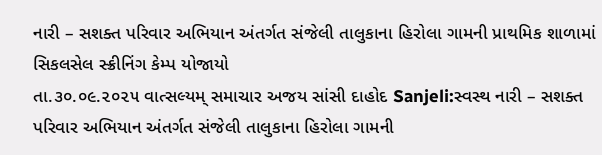નારી – સશક્ત પરિવાર અભિયાન અંતર્ગત સંજેલી તાલુકાના હિરોલા ગામની પ્રાથમિક શાળામાં સિકલસેલ સ્ક્રીનિંગ કેમ્પ યોજાયો
તા.૩૦.૦૯.૨૦૨૫ વાત્સલ્યમ્ સમાચાર અજય સાંસી દાહોદ Sanjeli:સ્વસ્થ નારી – સશક્ત પરિવાર અભિયાન અંતર્ગત સંજેલી તાલુકાના હિરોલા ગામની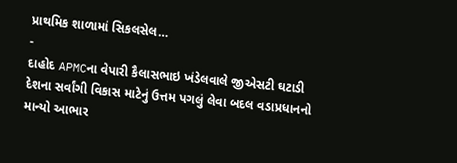પ્રાથમિક શાળામાં સિકલસેલ…
-
દાહોદ APMCના વેપારી કૈલાસભાઇ ખંડેલવાલે જીએસટી ઘટાડી દેશના સર્વાંગી વિકાસ માટેનું ઉત્તમ પગલું લેવા બદલ વડાપ્રધાનનો માન્યો આભાર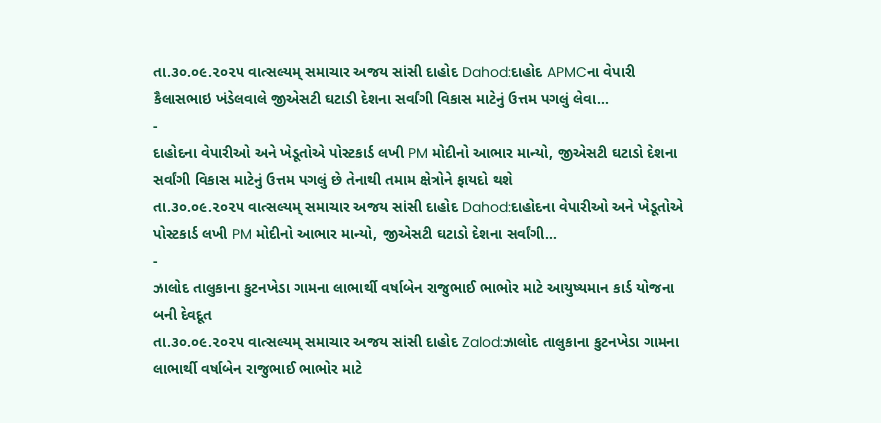તા.૩૦.૦૯.૨૦૨૫ વાત્સલ્યમ્ સમાચાર અજય સાંસી દાહોદ Dahod:દાહોદ APMCના વેપારી કૈલાસભાઇ ખંડેલવાલે જીએસટી ઘટાડી દેશના સર્વાંગી વિકાસ માટેનું ઉત્તમ પગલું લેવા…
-
દાહોદના વેપારીઓ અને ખેડૂતોએ પોસ્ટકાર્ડ લખી PM મોદીનો આભાર માન્યો, જીએસટી ઘટાડો દેશના સર્વાંગી વિકાસ માટેનું ઉત્તમ પગલું છે તેનાથી તમામ ક્ષેત્રોને ફાયદો થશે
તા.૩૦.૦૯.૨૦૨૫ વાત્સલ્યમ્ સમાચાર અજય સાંસી દાહોદ Dahod:દાહોદના વેપારીઓ અને ખેડૂતોએ પોસ્ટકાર્ડ લખી PM મોદીનો આભાર માન્યો, જીએસટી ઘટાડો દેશના સર્વાંગી…
-
ઝાલોદ તાલુકાના કુટનખેડા ગામના લાભાર્થી વર્ષાબેન રાજુભાઈ ભાભોર માટે આયુષ્યમાન કાર્ડ યોજના બની દેવદૂત
તા.૩૦.૦૯.૨૦૨૫ વાત્સલ્યમ્ સમાચાર અજય સાંસી દાહોદ Zalod:ઝાલોદ તાલુકાના કુટનખેડા ગામના લાભાર્થી વર્ષાબેન રાજુભાઈ ભાભોર માટે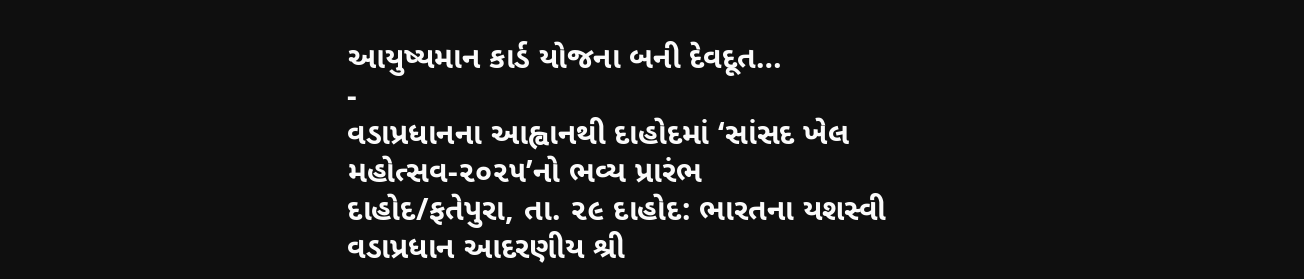આયુષ્યમાન કાર્ડ યોજના બની દેવદૂત…
-
વડાપ્રધાનના આહ્વાનથી દાહોદમાં ‘સાંસદ ખેલ મહોત્સવ-૨૦૨૫’નો ભવ્ય પ્રારંભ
દાહોદ/ફતેપુરા, તા. ૨૯ દાહોદ: ભારતના યશસ્વી વડાપ્રધાન આદરણીય શ્રી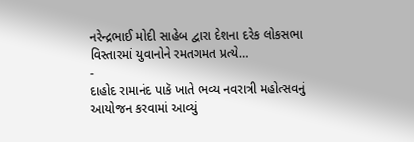નરેન્દ્રભાઈ મોદી સાહેબ દ્વારા દેશના દરેક લોકસભા વિસ્તારમાં યુવાનોને રમતગમત પ્રત્યે…
-
દાહોદ રામાનંદ પાકૅ ખાતે ભવ્ય નવરાત્રી મહોત્સવનું આયોજન કરવામાં આવ્યું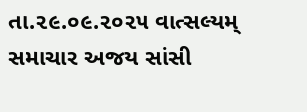તા.૨૯.૦૯.૨૦૨૫ વાત્સલ્યમ્ સમાચાર અજય સાંસી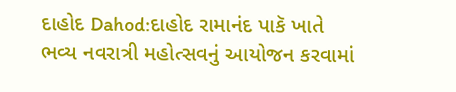દાહોદ Dahod:દાહોદ રામાનંદ પાકૅ ખાતે ભવ્ય નવરાત્રી મહોત્સવનું આયોજન કરવામાં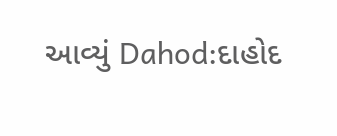આવ્યું Dahod:દાહોદ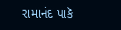રામાનંદ પાકૅ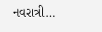નવરાત્રી…